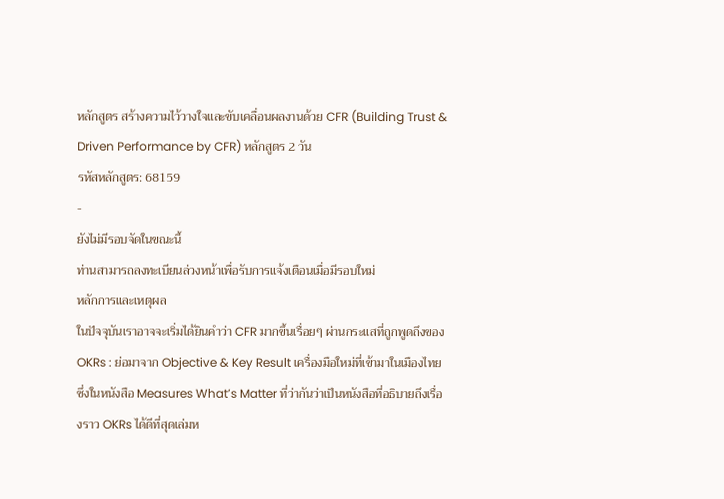หลักสูตร สร้างความไว้วางใจและขับเคลื่อนผลงานด้วย CFR (Building Trust & Driven Performance by CFR) หลักสูตร 2 วัน
รหัสหลักสูตร: 68159
-
ยังไม่มีรอบจัดในขณะนี้
ท่านสามารถลงทะเบียนล่วงหน้าเพื่อรับการแจ้งเตือนเมื่อมีรอบใหม่
หลักการและเหตุผล
ในปัจจุบันเราอาจจะเริ่มได้ยินคำว่า CFR มากขึ้นเรื่อยๆ ผ่านกระแสที่ถูกพูดถึงของ OKRs : ย่อมาจาก Objective & Key Result เครื่องมือใหม่ที่เข้ามาในเมืองไทย ซึ่งในหนังสือ Measures What’s Matter ที่ว่ากันว่าเป็นหนังสือที่อธิบายถึงเรื่องราว OKRs ได้ดีที่สุดเล่มห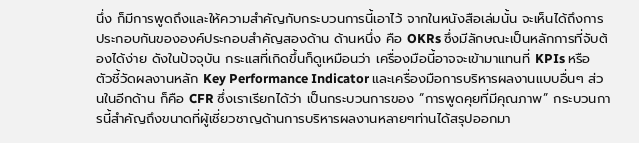นึ่ง ก็มีการพูดถึงและให้ความสำคัญกับกระบวนการนี้เอาไว้ จากในหนังสือเล่มนั้น จะเห็นได้ถึงการประกอบกันขององค์ประกอบสำคัญสองด้าน ด้านหนึ่ง คือ OKRs ซึ่งมีลักษณะเป็นหลักการที่จับต้องได้ง่าย ดังในปัจจุบัน กระแสที่เกิดขึ้นก็ดูเหมือนว่า เครื่องมือนี้อาจจะเข้ามาแทนที่ KPIs หรือ ตัวชี้วัดผลงานหลัก Key Performance Indicator และเครื่องมือการบริหารผลงานแบบอื่นๆ ส่วนในอีกด้าน ก็คือ CFR ซึ่งเราเรียกได้ว่า เป็นกระบวนการของ “การพูดคุยที่มีคุณภาพ” กระบวนการนี้สำคัญถึงขนาดที่ผู้เชี่ยวชาญด้านการบริหารผลงานหลายๆท่านได้สรุปออกมา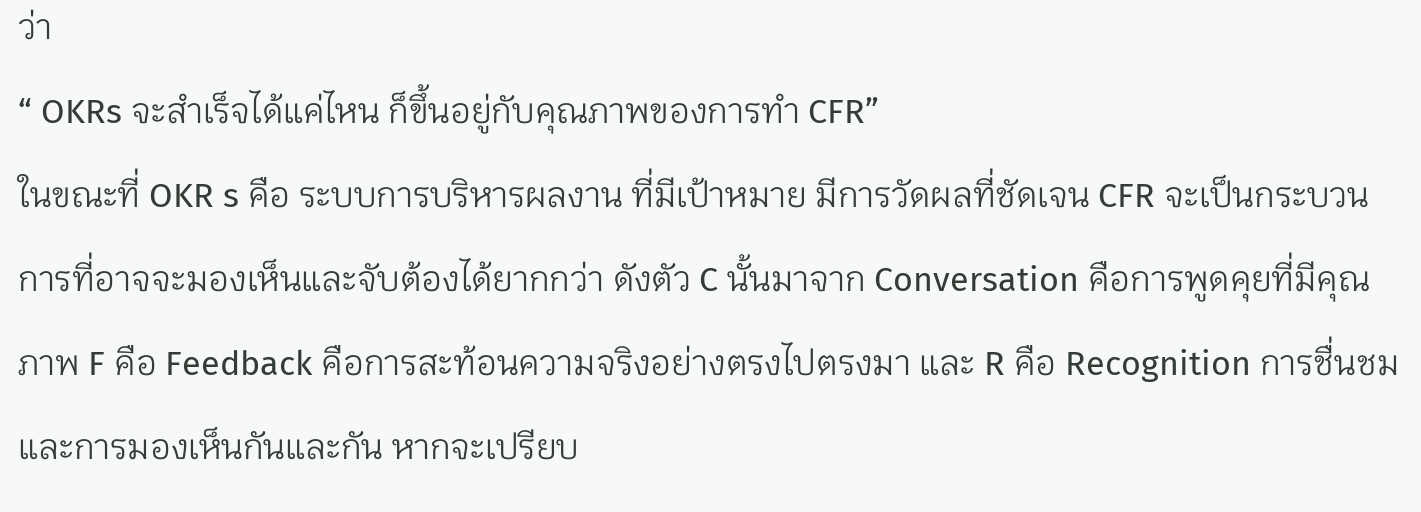ว่า
“ OKRs จะสำเร็จได้แค่ไหน ก็ขึ้นอยู่กับคุณภาพของการทำ CFR”
ในขณะที่ OKR s คือ ระบบการบริหารผลงาน ที่มีเป้าหมาย มีการวัดผลที่ชัดเจน CFR จะเป็นกระบวนการที่อาจจะมองเห็นและจับต้องได้ยากกว่า ดังตัว C นั้นมาจาก Conversation คือการพูดคุยที่มีคุณภาพ F คือ Feedback คือการสะท้อนความจริงอย่างตรงไปตรงมา และ R คือ Recognition การชื่นชมและการมองเห็นกันและกัน หากจะเปรียบ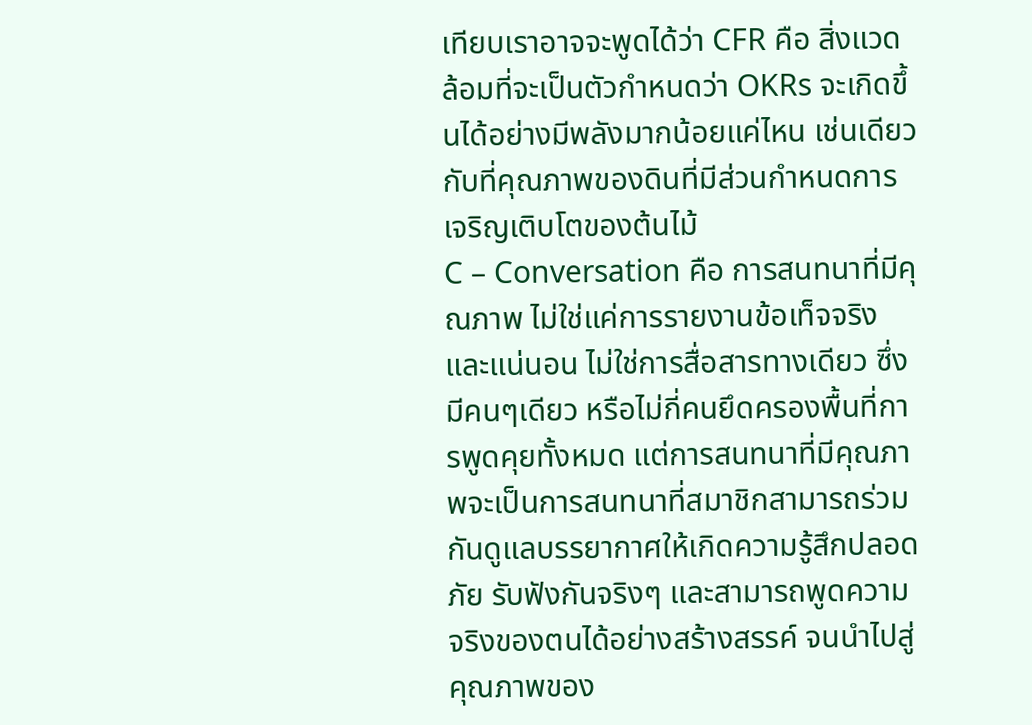เทียบเราอาจจะพูดได้ว่า CFR คือ สิ่งแวดล้อมที่จะเป็นตัวกำหนดว่า OKRs จะเกิดขึ้นได้อย่างมีพลังมากน้อยแค่ไหน เช่นเดียวกับที่คุณภาพของดินที่มีส่วนกำหนดการเจริญเติบโตของต้นไม้
C – Conversation คือ การสนทนาที่มีคุณภาพ ไม่ใช่แค่การรายงานข้อเท็จจริง และแน่นอน ไม่ใช่การสื่อสารทางเดียว ซึ่งมีคนๆเดียว หรือไม่กี่คนยึดครองพื้นที่การพูดคุยทั้งหมด แต่การสนทนาที่มีคุณภาพจะเป็นการสนทนาที่สมาชิกสามารถร่วมกันดูแลบรรยากาศให้เกิดความรู้สึกปลอดภัย รับฟังกันจริงๆ และสามารถพูดความจริงของตนได้อย่างสร้างสรรค์ จนนำไปสู่คุณภาพของ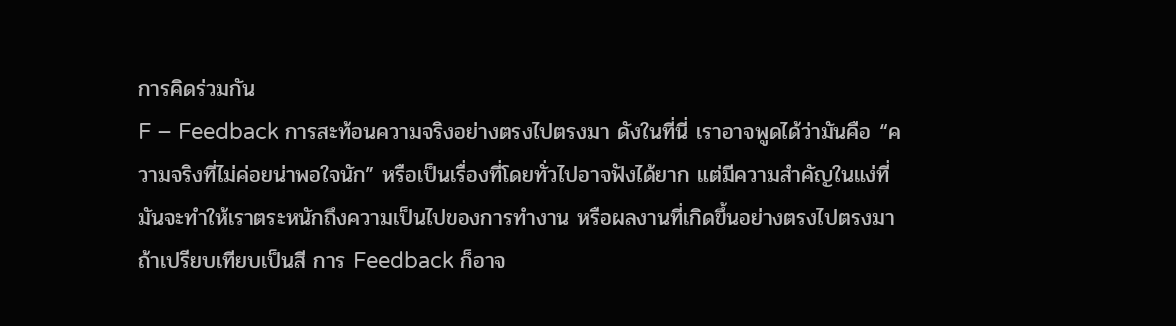การคิดร่วมกัน
F – Feedback การสะท้อนความจริงอย่างตรงไปตรงมา ดังในที่นี่ เราอาจพูดได้ว่ามันคือ “ความจริงที่ไม่ค่อยน่าพอใจนัก” หรือเป็นเรื่องที่โดยทั่วไปอาจฟังได้ยาก แต่มีความสำคัญในแง่ที่มันจะทำให้เราตระหนักถึงความเป็นไปของการทำงาน หรือผลงานที่เกิดขึ้นอย่างตรงไปตรงมา ถ้าเปรียบเทียบเป็นสี การ Feedback ก็อาจ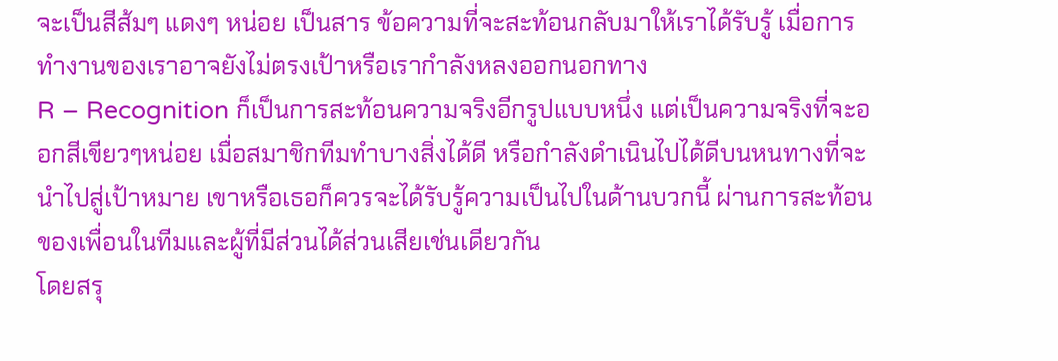จะเป็นสีส้มๆ แดงๆ หน่อย เป็นสาร ข้อความที่จะสะท้อนกลับมาให้เราได้รับรู้ เมื่อการทำงานของเราอาจยังไม่ตรงเป้าหรือเรากำลังหลงออกนอกทาง
R – Recognition ก็เป็นการสะท้อนความจริงอีกรูปแบบหนึ่ง แต่เป็นความจริงที่จะออกสีเขียวๆหน่อย เมื่อสมาชิกทีมทำบางสิ่งได้ดี หรือกำลังดำเนินไปได้ดีบนหนทางที่จะนำไปสู่เป้าหมาย เขาหรือเธอก็ควรจะได้รับรู้ความเป็นไปในด้านบวกนี้ ผ่านการสะท้อนของเพื่อนในทีมและผู้ที่มีส่วนได้ส่วนเสียเช่นเดียวกัน
โดยสรุ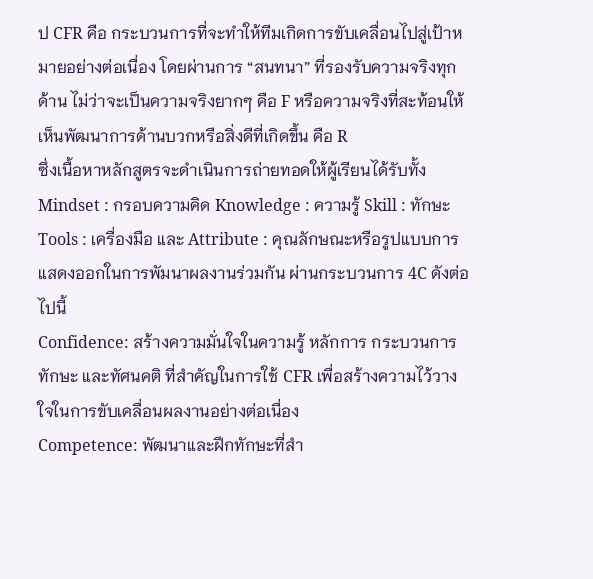ป CFR คือ กระบวนการที่จะทำให้ทีมเกิดการขับเคลื่อนไปสู่เป้าหมายอย่างต่อเนื่อง โดยผ่านการ “สนทนา” ที่รองรับความจริงทุกด้าน ไม่ว่าจะเป็นความจริงยากๆ คือ F หรือความจริงที่สะท้อนให้เห็นพัฒนาการด้านบวกหรือสิ่งดีที่เกิดขึ้น คือ R
ซึ่งเนื้อหาหลักสูตรจะดำเนินการถ่ายทอดให้ผู้เรียนได้รับทั้ง Mindset : กรอบความคิด Knowledge : ความรู้ Skill : ทักษะ Tools : เครื่องมือ และ Attribute : คุณลักษณะหรือรูปแบบการแสดงออกในการพัมนาผลงานร่วมกัน ผ่านกระบวนการ 4C ดังต่อไปนี้
Confidence: สร้างความมั่นใจในความรู้ หลักการ กระบวนการ ทักษะ และทัศนคติ ที่สำคัญในการใช้ CFR เพื่อสร้างความไว้วางใจในการขับเคลื่อนผลงานอย่างต่อเนื่อง
Competence: พัฒนาและฝึกทักษะที่สำ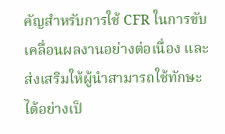คัญสำหรับการใช้ CFR ในการขับเคลื่อนผลงานอย่างต่อเนื่อง และส่งเสริมให้ผู้นำสามารถใช้ทักษะได้อย่างเป็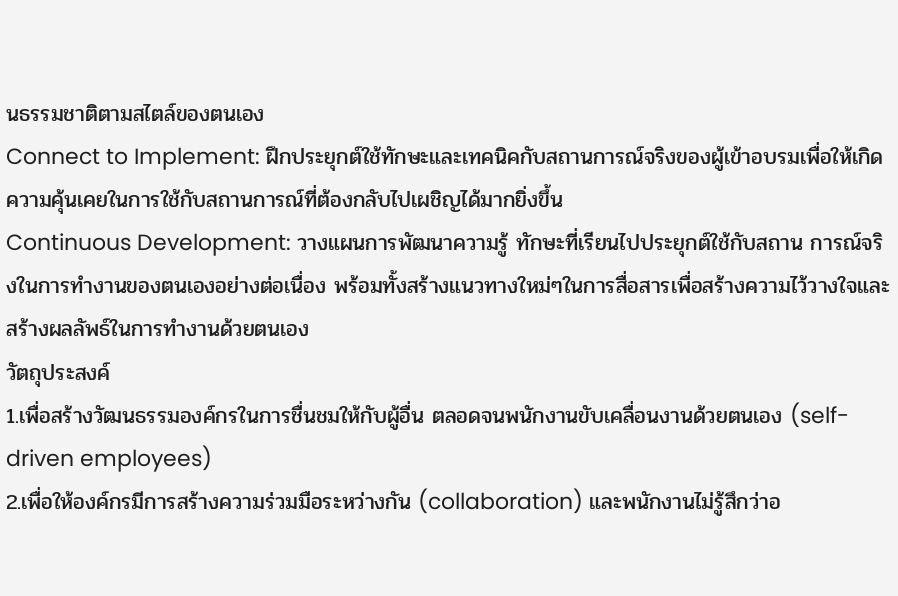นธรรมชาติตามสไตล์ของตนเอง
Connect to Implement: ฝึกประยุกต์ใช้ทักษะและเทคนิคกับสถานการณ์จริงของผู้เข้าอบรมเพื่อให้เกิดความคุ้นเคยในการใช้กับสถานการณ์ที่ต้องกลับไปเผชิญได้มากยิ่งขึ้น
Continuous Development: วางแผนการพัฒนาความรู้ ทักษะที่เรียนไปประยุกต์ใช้กับสถาน การณ์จริงในการทำงานของตนเองอย่างต่อเนื่อง พร้อมทั้งสร้างแนวทางใหม่ๆในการสื่อสารเพื่อสร้างความไว้วางใจและสร้างผลลัพธ์ในการทำงานด้วยตนเอง
วัตถุประสงค์
1.เพื่อสร้างวัฒนธรรมองค์กรในการชื่นชมให้กับผู้อื่น ตลอดจนพนักงานขับเคลื่อนงานด้วยตนเอง (self-driven employees)
2.เพื่อให้องค์กรมีการสร้างความร่วมมือระหว่างกัน (collaboration) และพนักงานไม่รู้สึกว่าอ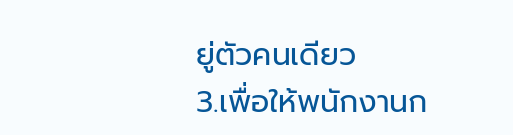ยู่ตัวคนเดียว
3.เพื่อให้พนักงานก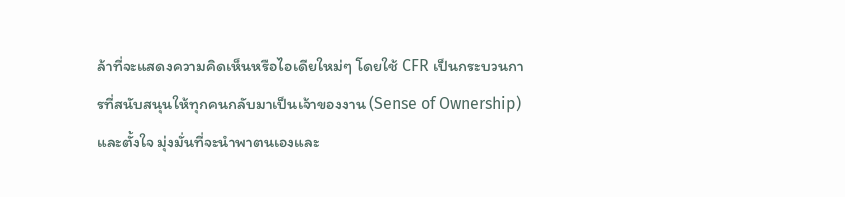ล้าที่จะแสดงความคิดเห็นหรือไอเดียใหม่ๆ โดยใช้ CFR เป็นกระบวนการที่สนับสนุนให้ทุกคนกลับมาเป็นเจ้าของงาน (Sense of Ownership) และตั้งใจ มุ่งมั่นที่จะนำพาตนเองและ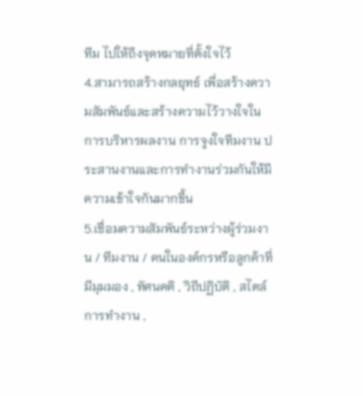ทีม ไปให้ถึงจุดหมายที่ตั้งใจไว้
4.สามารถสร้างกลยุทธ์ เพื่อสร้างความสัมพันธ์และสร้างความไว้วางใจในการบริหารผลงาน การจูงใจทีมงาน ประสานงานและการทำงานร่วมกันให้มีความเข้าใจกันมากขึ้น
5.เชื่อมความสัมพันธ์ระหว่างผู้ร่วมงาน / ทีมงาน / คนในองค์กรหรือลูกค้าที่มีมุมมอง , ทัศนคติ , วิถีปฏิบัติ , สไตล์การทำงาน ,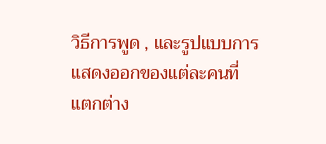วิธีการพูด , และรูปแบบการแสดงออกของแต่ละคนที่แตกต่าง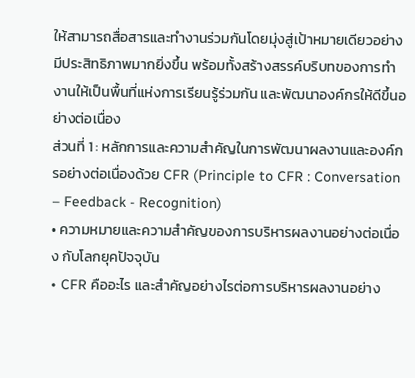ให้สามารถสื่อสารและทำงานร่วมกันโดยมุ่งสู่เป้าหมายเดียวอย่างมีประสิทธิภาพมากยิ่งขึ้น พร้อมทั้งสร้างสรรค์บริบทของการทำงานให้เป็นพื้นที่แห่งการเรียนรู้ร่วมกัน และพัฒนาองค์กรให้ดีขึ้นอย่างต่อเนื่อง
ส่วนที่ 1 : หลักการและความสำคัญในการพัฒนาผลงานและองค์กรอย่างต่อเนื่องด้วย CFR (Principle to CFR : Conversation – Feedback - Recognition)
• ความหมายและความสำคัญของการบริหารผลงานอย่างต่อเนื่อง กับโลกยุคปัจจุบัน
• CFR คืออะไร และสำคัญอย่างไรต่อการบริหารผลงานอย่าง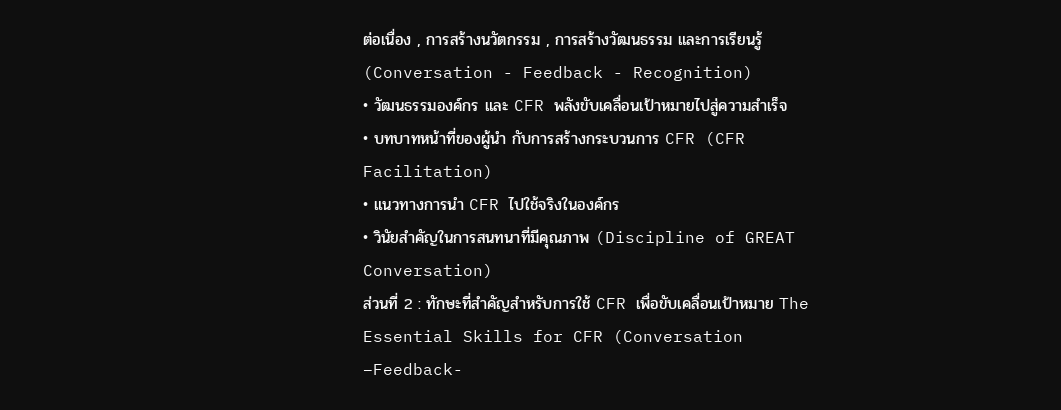ต่อเนื่อง , การสร้างนวัตกรรม , การสร้างวัฒนธรรม และการเรียนรู้ (Conversation - Feedback - Recognition)
• วัฒนธรรมองค์กร และ CFR พลังขับเคลื่อนเป้าหมายไปสู่ความสำเร็จ
• บทบาทหน้าที่ของผู้นำ กับการสร้างกระบวนการ CFR (CFR Facilitation)
• แนวทางการนำ CFR ไปใช้จริงในองค์กร
• วินัยสำคัญในการสนทนาที่มีคุณภาพ (Discipline of GREAT Conversation)
ส่วนที่ 2 : ทักษะที่สำคัญสำหรับการใช้ CFR เพื่อขับเคลื่อนเป้าหมาย The Essential Skills for CFR (Conversation –Feedback-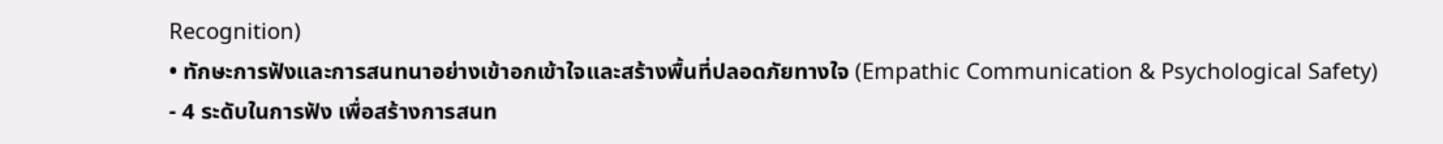Recognition)
• ทักษะการฟังและการสนทนาอย่างเข้าอกเข้าใจและสร้างพื้นที่ปลอดภัยทางใจ (Empathic Communication & Psychological Safety)
- 4 ระดับในการฟัง เพื่อสร้างการสนท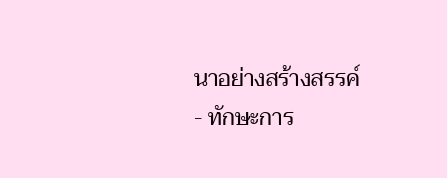นาอย่างสร้างสรรค์
- ทักษะการ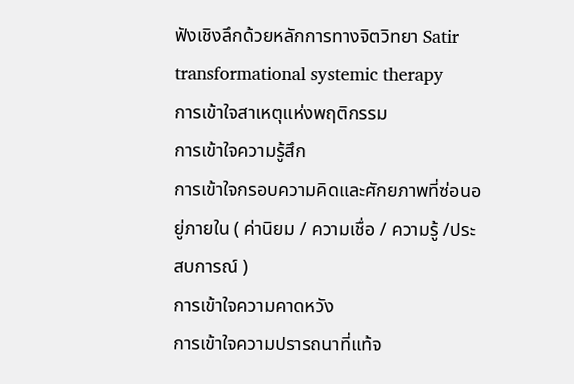ฟังเชิงลึกด้วยหลักการทางจิตวิทยา Satir transformational systemic therapy
การเข้าใจสาเหตุแห่งพฤติกรรม
การเข้าใจความรู้สึก
การเข้าใจกรอบความคิดและศักยภาพที่ซ่อนอยู่ภายใน ( ค่านิยม / ความเชื่อ / ความรู้ /ประสบการณ์ )
การเข้าใจความคาดหวัง
การเข้าใจความปรารถนาที่แท้จ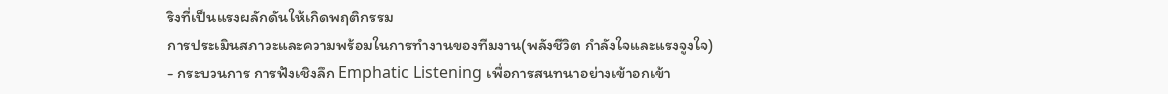ริงที่เป็นแรงผลักดันให้เกิดพฤติกรรม
การประเมินสภาวะและความพร้อมในการทำงานของทีมงาน(พลังชีวิต กำลังใจและแรงจูงใจ)
- กระบวนการ การฟังเชิงลึก Emphatic Listening เพื่อการสนทนาอย่างเข้าอกเข้า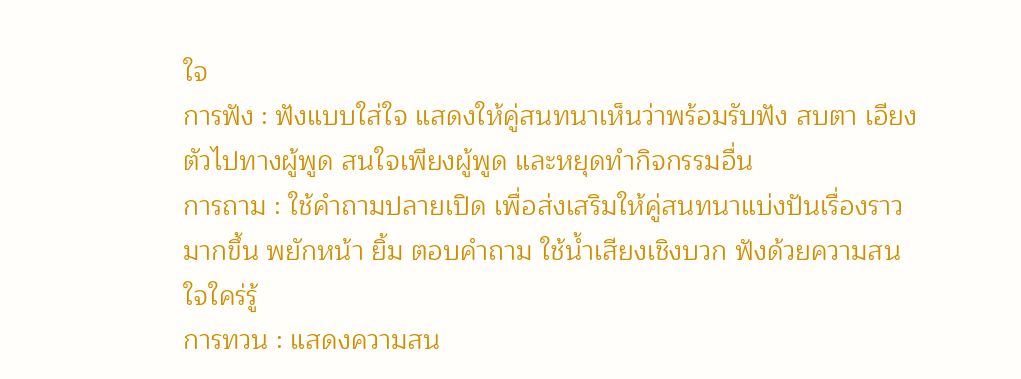ใจ
การฟัง : ฟังแบบใส่ใจ แสดงให้คู่สนทนาเห็นว่าพร้อมรับฟัง สบตา เอียงตัวไปทางผู้พูด สนใจเพียงผู้พูด และหยุดทำกิจกรรมอื่น
การถาม : ใช้คำถามปลายเปิด เพื่อส่งเสริมให้คู่สนทนาแบ่งปันเรื่องราวมากขึ้น พยักหน้า ยิ้ม ตอบคำถาม ใช้น้ำเสียงเชิงบวก ฟังด้วยความสนใจใคร่รู้
การทวน : แสดงความสน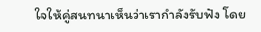ใจให้คู่สนทนาเห็นว่าเรากำลังรับฟัง โดย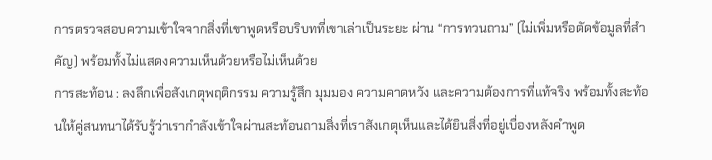การตรวจสอบความเข้าใจจากสิ่งที่เขาพูดหรือบริบทที่เขาเล่าเป็นระยะ ผ่าน “การทวนถาม” (ไม่เพิ่มหรือตัดข้อมูลที่สำคัญ) พร้อมทั้งไม่แสดงความเห็นด้วยหรือไม่เห็นด้วย
การสะท้อน : ลงลึกเพื่อสังเกตุพฤติกรรม ความรู้สึก มุมมอง ความคาดหวัง และความต้องการที่แท้จริง พร้อมทั้งสะท้อนให้คู่สนทนาได้รับรู้ว่าเรากำลังเข้าใจผ่านสะท้อนถามสิ่งที่เราสังเกตุเห็นและได้ยินสิ่งที่อยู่เบื่องหลังคำพูด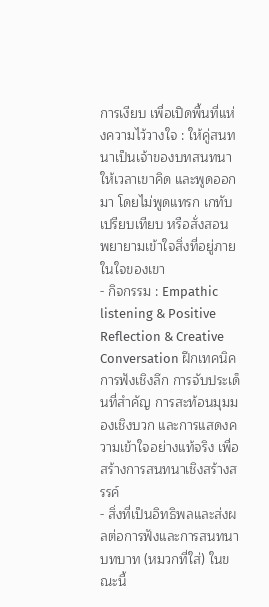การเงียบ เพื่อเปิดพื้นที่แห่งความไว้วางใจ : ให้คู่สนทนาเป็นเจ้าของบทสนทนา ให้เวลาเขาคิด และพูดออกมา โดยไม่พูดแทรก เกทับ เปรียบเทียบ หรือสั่งสอน พยายามเข้าใจสิ่งที่อยู่ภายในใจของเขา
- กิจกรรม : Empathic listening & Positive Reflection & Creative Conversation ฝึกเทคนิคการฟังเชิงลึก การจับประเด็นที่สำคัญ การสะท้อนมุมมองเชิงบวก และการแสดงความเข้าใจอย่างแท้จริง เพื่อสร้างการสนทนาเชิงสร้างสรรค์
- สิ่งที่เป็นอิทธิพลและส่งผลต่อการฟังและการสนทนา
บทบาท (หมวกที่ใส่) ในขณะนี้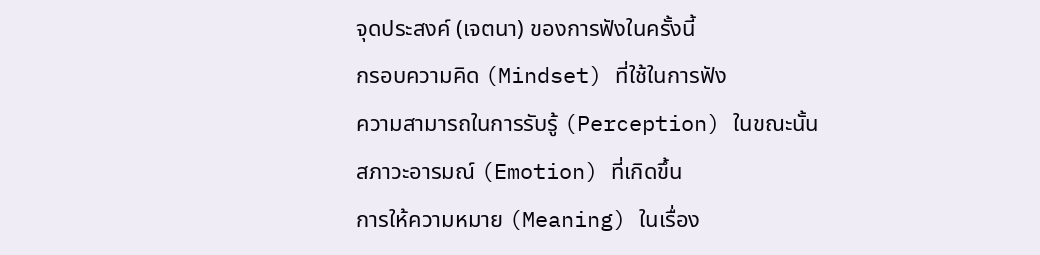จุดประสงค์ (เจตนา) ของการฟังในครั้งนี้
กรอบความคิด (Mindset) ที่ใช้ในการฟัง
ความสามารถในการรับรู้ (Perception) ในขณะนั้น
สภาวะอารมณ์ (Emotion) ที่เกิดขึ้น
การให้ความหมาย (Meaning) ในเรื่อง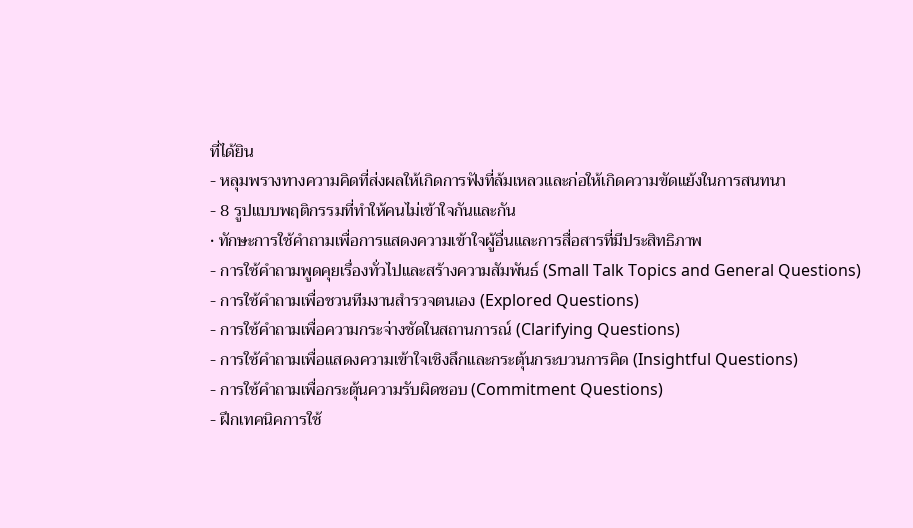ที่ได้ยิน
- หลุมพรางทางความคิดที่ส่งผลให้เกิดการฟังที่ล้มเหลวและก่อให้เกิดความขัดแย้งในการสนทนา
- 8 รูปแบบพฤติกรรมที่ทำให้คนไม่เข้าใจกันและกัน
• ทักษะการใช้คำถามเพื่อการแสดงความเข้าใจผู้อื่นและการสื่อสารที่มีประสิทธิภาพ
- การใช้คำถามพูดคุยเรื่องทั่วไปและสร้างความสัมพันธ์ (Small Talk Topics and General Questions)
- การใช้คำถามเพื่อชวนทีมงานสำรวจตนเอง (Explored Questions)
- การใช้คำถามเพื่อความกระจ่างชัดในสถานการณ์ (Clarifying Questions)
- การใช้คำถามเพื่อแสดงความเข้าใจเชิงลึกและกระตุ้นกระบวนการคิด (Insightful Questions)
- การใช้คำถามเพื่อกระตุ้นความรับผิดชอบ (Commitment Questions)
- ฝึกเทคนิคการใช้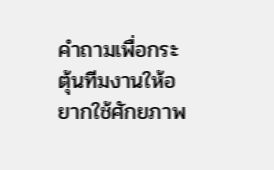คำถามเพื่อกระตุ้นทีมงานให้อยากใช้ศักยภาพ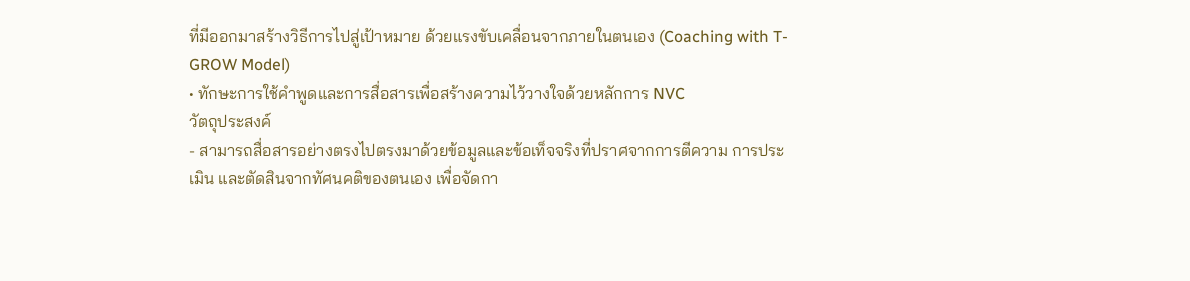ที่มีออกมาสร้างวิธีการไปสู่เป้าหมาย ด้วยแรงขับเคลื่อนจากภายในตนเอง (Coaching with T-GROW Model)
• ทักษะการใช้คำพูดและการสื่อสารเพื่อสร้างความไว้วางใจด้วยหลักการ NVC
วัตถุประสงค์
- สามารถสื่อสารอย่างตรงไปตรงมาด้วยข้อมูลและข้อเท็จจริงที่ปราศจากการตีความ การประเมิน และตัดสินจากทัศนคติของตนเอง เพื่อจัดกา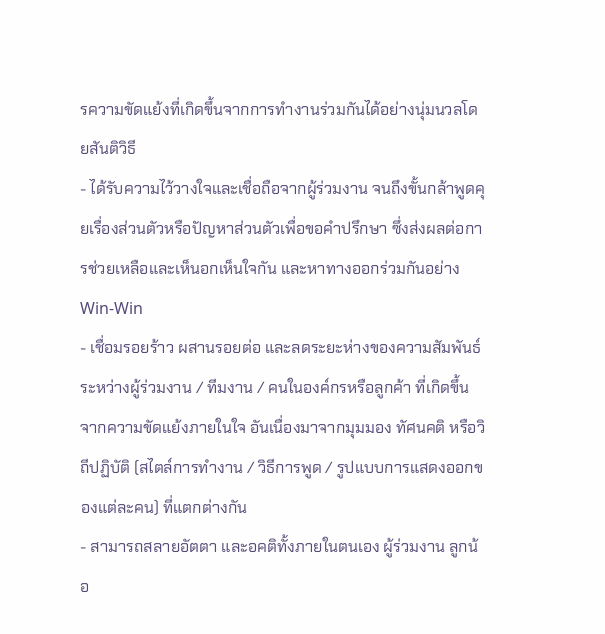รความขัดแย้งที่เกิดขึ้นจากการทำงานร่วมกันได้อย่างนุ่มนวลโดยสันติวิธี
- ได้รับความไว้วางใจและเชื่อถือจากผู้ร่วมงาน จนถึงขั้นกล้าพูดคุยเรื่องส่วนตัวหรือปัญหาส่วนตัวเพื่อขอคำปรึกษา ซึ่งส่งผลต่อการช่วยเหลือและเห็นอกเห็นใจกัน และหาทางออกร่วมกันอย่าง Win-Win
- เชื่อมรอยร้าว ผสานรอยต่อ และลดระยะห่างของความสัมพันธ์ระหว่างผู้ร่วมงาน / ทีมงาน / คนในองค์กรหรือลูกค้า ที่เกิดขึ้นจากความขัดแย้งภายในใจ อันเนื่องมาจากมุมมอง ทัศนคติ หรือวิถีปฏิบัติ (สไตล์การทำงาน / วิธีการพูด / รูปแบบการแสดงออกของแต่ละคน) ที่แตกต่างกัน
- สามารถสลายอัตตา และอคติทั้งภายในตนเอง ผู้ร่วมงาน ลูกน้อ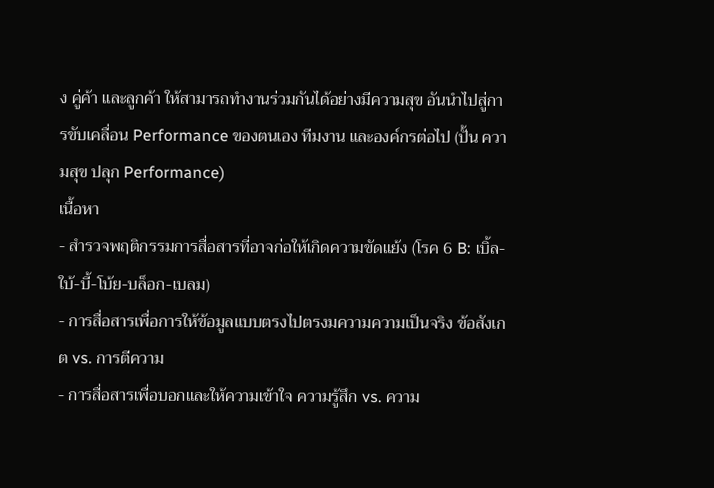ง คู่ค้า และลูกค้า ให้สามารถทำงานร่วมกันได้อย่างมีความสุข อันนำไปสู่การขับเคลื่อน Performance ของตนเอง ทีมงาน และองค์กรต่อไป (ปั้น ความสุข ปลุก Performance)
เนื้อหา
- สำรวจพฤติกรรมการสื่อสารที่อาจก่อให้เกิดความขัดแย้ง (โรค 6 B: เบิ้ล-ใบ้-บี้-โบ้ย-บล็อก-เบลม)
- การสื่อสารเพื่อการให้ข้อมูลแบบตรงไปตรงมความความเป็นจริง ข้อสังเกต vs. การตีความ
- การสื่อสารเพื่อบอกและให้ความเข้าใจ ความรู้สึก vs. ความ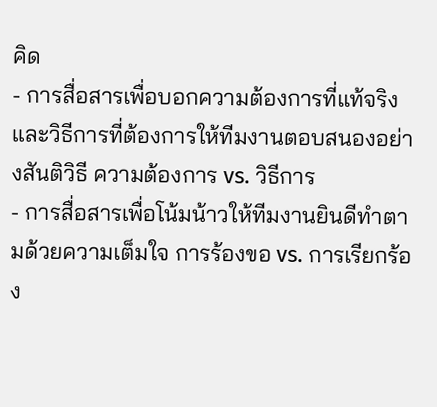คิด
- การสื่อสารเพื่อบอกความต้องการที่แท้จริงและวิธีการที่ต้องการให้ทีมงานตอบสนองอย่างสันติวิธี ความต้องการ vs. วิธีการ
- การสื่อสารเพื่อโน้มน้าวให้ทีมงานยินดีทำตามด้วยความเต็มใจ การร้องขอ vs. การเรียกร้อง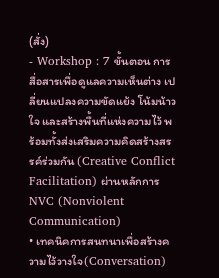(สั่ง)
- Workshop : 7 ขั้นตอน การสื่อสารเพื่อดูแลความเห็นต่าง เปลี่ยนแปลงความขัดแย้ง โน้มน้าวใจ และสร้างพื้นที่แห่งความไว้ พร้อมทั้งส่งเสริมความคิดสร้างสรรค์ร่วมกัน (Creative Conflict Facilitation) ผ่านหลักการ NVC (Nonviolent Communication)
• เทคนิคการสนทนาเพื่อสร้างความไว้วางใจ(Conversation)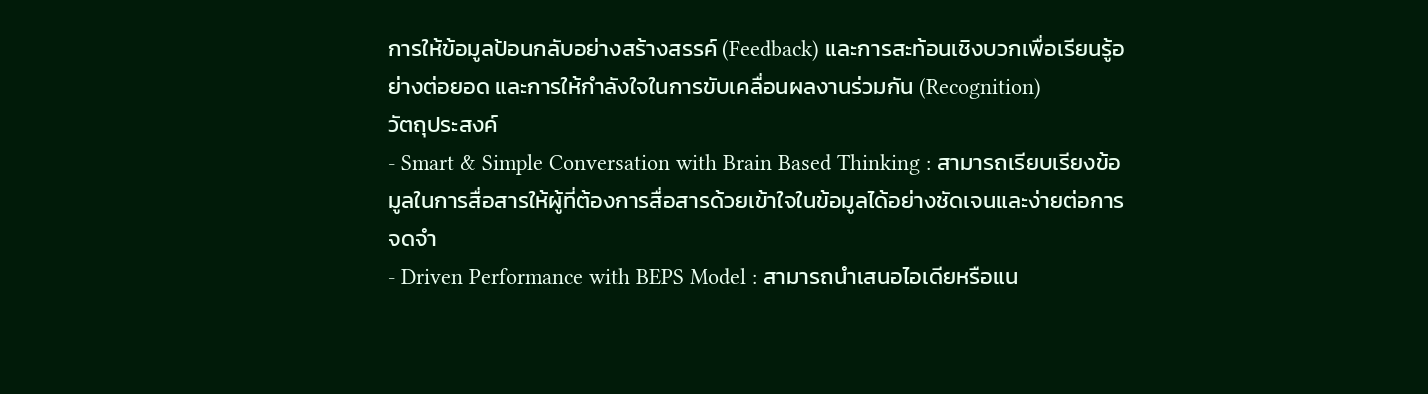การให้ข้อมูลป้อนกลับอย่างสร้างสรรค์ (Feedback) และการสะท้อนเชิงบวกเพื่อเรียนรู้อย่างต่อยอด และการให้กำลังใจในการขับเคลื่อนผลงานร่วมกัน (Recognition)
วัตถุประสงค์
- Smart & Simple Conversation with Brain Based Thinking : สามารถเรียบเรียงข้อมูลในการสื่อสารให้ผู้ที่ต้องการสื่อสารด้วยเข้าใจในข้อมูลได้อย่างชัดเจนและง่ายต่อการจดจำ
- Driven Performance with BEPS Model : สามารถนำเสนอไอเดียหรือแน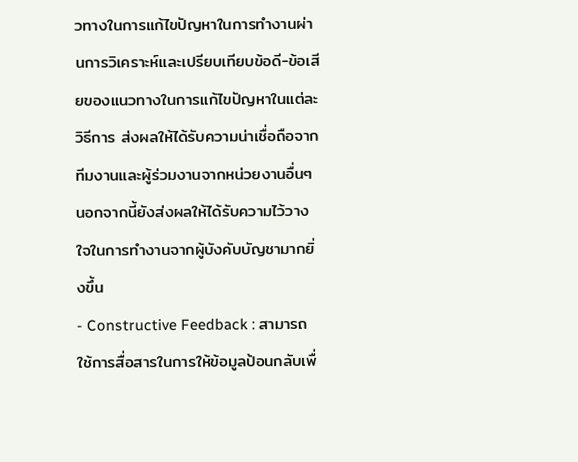วทางในการแก้ไขปัญหาในการทำงานผ่านการวิเคราะห์และเปรียบเทียบข้อดี-ข้อเสียของแนวทางในการแก้ไขปัญหาในแต่ละวิธีการ ส่งผลให้ได้รับความน่าเชื่อถือจากทีมงานและผู้ร่วมงานจากหน่วยงานอื่นๆ นอกจากนี้ยังส่งผลให้ได้รับความไว้วางใจในการทำงานจากผู้บังคับบัญชามากยิ่งขึ้น
- Constructive Feedback : สามารถใช้การสื่อสารในการให้ข้อมูลป้อนกลับเพื่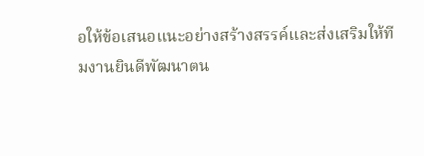อให้ข้อเสนอแนะอย่างสร้างสรรค์และส่งเสริมให้ทีมงานยินดีพัฒนาตน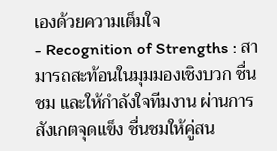เองด้วยความเต็มใจ
- Recognition of Strengths : สามารถสะท้อนในมุมมองเชิงบวก ชื่นชม และให้กำลังใจทีมงาน ผ่านการสังเกตจุดแข็ง ชื่นชมให้คู่สน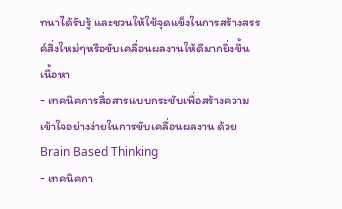ทนาได้รับรู้ และชวนให้ใช้จุดแข็งในการสร้างสรรค์สิ่งใหม่ๆหรือขับเคลื่อนผลงานให้ดีมากยิ่งขึ้น
เนื้อหา
- เทคนิคการสื่อสารแบบกระชับเพื่อสร้างความเข้าใจอย่างง่ายในการขับเคลื่อนผลงาน ด้วย Brain Based Thinking
- เทคนิคกา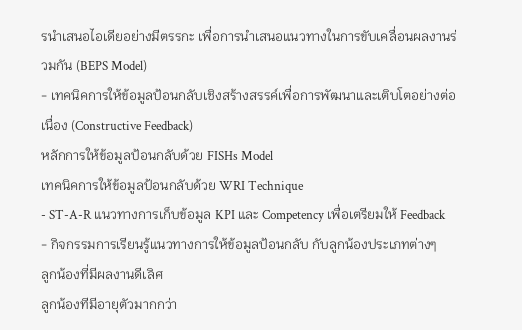รนำเสนอไอเดียอย่างมีตรรกะ เพื่อการนำเสนอแนวทางในการขับเคลื่อนผลงานร่วมกัน (BEPS Model)
- เทคนิคการให้ข้อมูลป้อนกลับเชิงสร้างสรรค์เพื่อการพัฒนาและเติบโตอย่างต่อเนื่อง (Constructive Feedback)
หลักการให้ข้อมูลป้อนกลับด้วย FISHs Model
เทคนิคการให้ข้อมูลป้อนกลับด้วย WRI Technique
- ST-A-R แนวทางการเก็บข้อมูล KPI และ Competency เพื่อเตรียมให้ Feedback
- กิจกรรมการเรียนรู้แนวทางการให้ข้อมูลป้อนกลับ กับลูกน้องประเภทต่างๆ
ลูกน้องที่มีผลงานดีเลิศ
ลูกน้องทีมีอายุตัวมากกว่า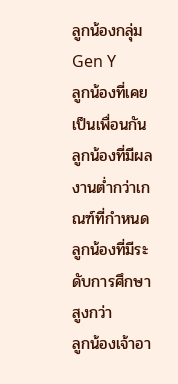ลูกน้องกลุ่ม Gen Y
ลูกน้องที่เคยเป็นเพื่อนกัน
ลูกน้องที่มีผลงานต่ำกว่าเกณฑ์ที่กำหนด
ลูกน้องที่มีระดับการศึกษาสูงกว่า
ลูกน้องเจ้าอา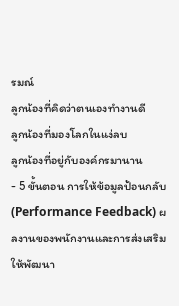รมณ์
ลูกน้องที่คิดว่าตนเองทำงานดี
ลูกน้องที่มองโลกในแง่ลบ
ลูกน้องที่อยู่กับองค์กรมานาน
- 5 ขั้นตอน การให้ข้อมูลป้อนกลับ (Performance Feedback) ผลงานของพนักงานและการส่งเสริมให้พัฒนา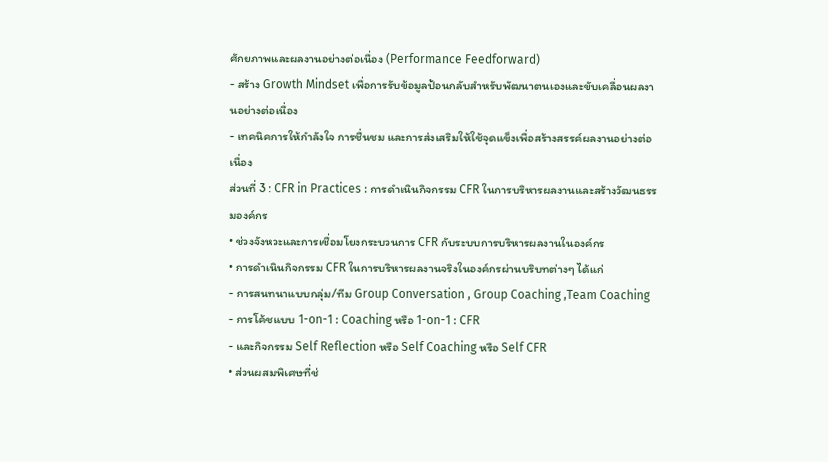ศักยภาพและผลงานอย่างต่อเนื่อง (Performance Feedforward)
- สร้าง Growth Mindset เพื่อการรับข้อมูลป้อนกลับสำหรับพัฒนาตนเองและขับเคลื่อนผลงานอย่างต่อเนื่อง
- เทคนิคการให้กำลังใจ การชื่นชม และการส่งเสริมให้ใช้จุดแข็งเพื่อสร้างสรรค์ผลงานอย่างต่อเนื่อง
ส่วนที่ 3 : CFR in Practices : การดำเนินกิจกรรม CFR ในการบริหารผลงานและสร้างวัฒนธรรมองค์กร
• ช่วงจังหวะและการเชื่อมโยงกระบวนการ CFR กับระบบการบริหารผลงานในองค์กร
• การดำเนินกิจกรรม CFR ในการบริหารผลงานจริงในองค์กรผ่านบริบทต่างๆ ได้แก่
- การสนทนาแบบกลุ่ม/ทีม Group Conversation , Group Coaching ,Team Coaching
- การโค้ชแบบ 1-on-1 : Coaching หรือ 1-on-1 : CFR
- และกิจกรรม Self Reflection หรือ Self Coaching หรือ Self CFR
• ส่วนผสมพิเศษที่ช่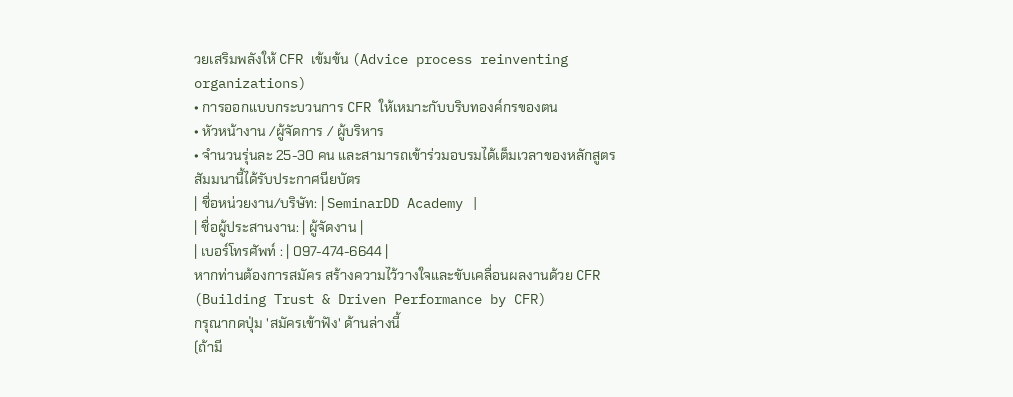วยเสริมพลังให้ CFR เข้มข้น (Advice process reinventing organizations)
• การออกแบบกระบวนการ CFR ให้เหมาะกับบริบทองค์กรของตน
• หัวหน้างาน /ผู้จัดการ / ผู้บริหาร
• จำนวนรุ่นละ 25-30 คน และสามารถเข้าร่วมอบรมได้เต็มเวลาของหลักสูตร
สัมมนานี้ได้รับประกาศนียบัตร
| ชื่อหน่วยงาน/บริษัท: | SeminarDD Academy |
| ชื่อผู้ประสานงาน: | ผู้จัดงาน |
| เบอร์โทรศัพท์ : | 097-474-6644 |
หากท่านต้องการสมัคร สร้างความไว้วางใจและขับเคลื่อนผลงานด้วย CFR (Building Trust & Driven Performance by CFR)
กรุณากดปุ่ม 'สมัครเข้าฟัง' ด้านล่างนี้
(ถ้ามี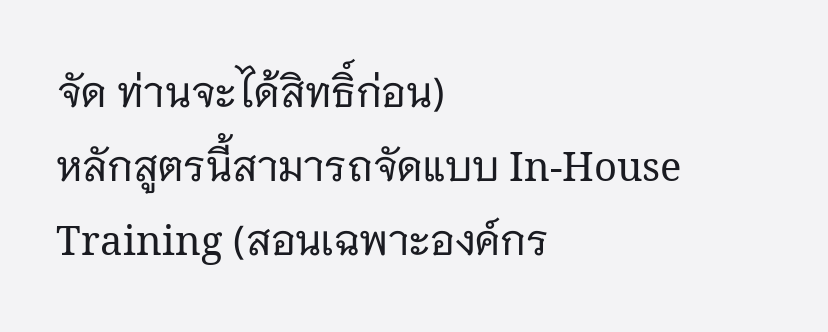จัด ท่านจะได้สิทธิ์ก่อน)
หลักสูตรนี้สามารถจัดแบบ In-House Training (สอนเฉพาะองค์กร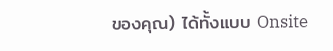ของคุณ) ได้ทั้งแบบ Onsite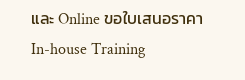และ Online ขอใบเสนอราคา In-house Training